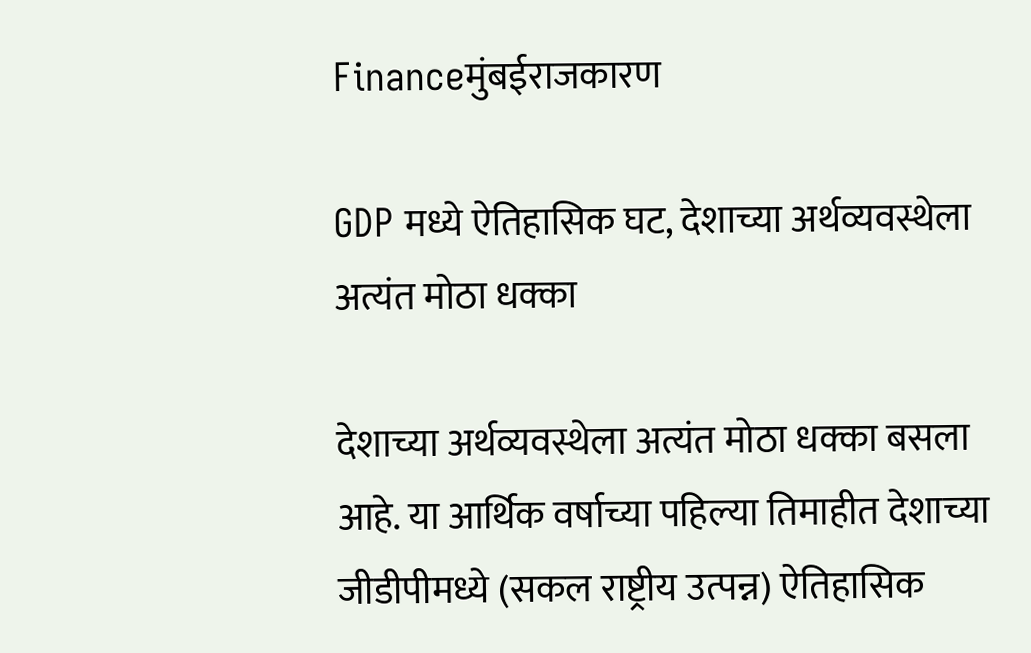Financeमुंबईराजकारण

GDP मध्ये ऐतिहासिक घट, देशाच्या अर्थव्यवस्थेला अत्यंत मोठा धक्का

देशाच्या अर्थव्यवस्थेला अत्यंत मोठा धक्का बसला आहे. या आर्थिक वर्षाच्या पहिल्या तिमाहीत देशाच्या जीडीपीमध्ये (सकल राष्ट्रीय उत्पन्न) ऐतिहासिक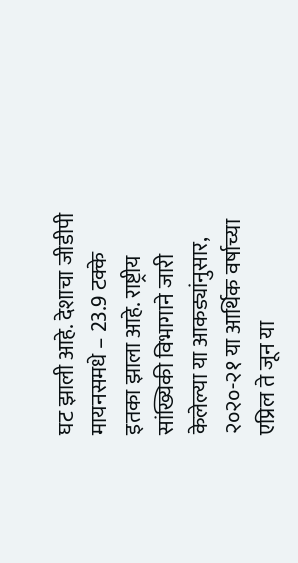घट झाली आहे. देशाचा जीडीपी मायनसमधे – 23.9 टक्के इतका झाला आहे. राष्ट्रीय सांख्यिकी विभागाने जारी केलेल्या या आकड्यांनुसार, २०२०-२१ या आर्थिक वर्षाच्या एप्रिल ते जून या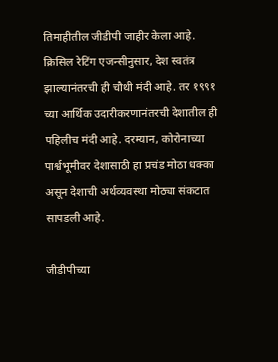तिमाहीतील जीडीपी जाहीर केला आहे. क्रिसिल रेटिंग एजन्सीनुसार, देश स्वतंत्र झाल्यानंतरची ही चौथी मंदी आहे. तर १९९१ च्या आर्थिक उदारीकरणानंतरची देशातील ही पहिलीच मंदी आहे. दरम्यान, कोरोनाच्या पार्श्वभूमीवर देशासाठी हा प्रचंड मोठा धक्का असून देशाची अर्थव्यवस्था मोठ्या संकटात सापडली आहे.

जीडीपीच्या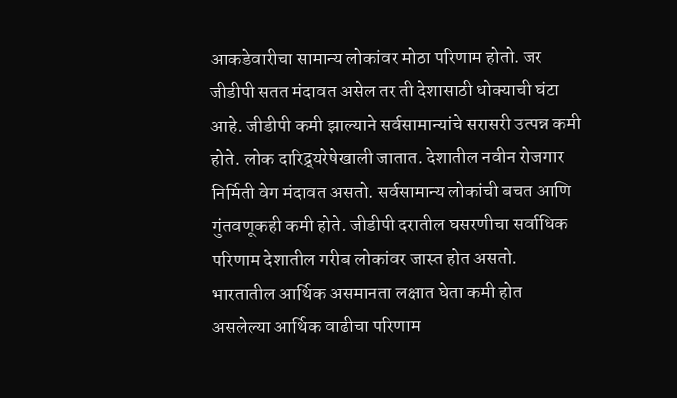आकडेवारीचा सामान्य लोकांवर मोठा परिणाम होतो. जर जीडीपी सतत मंदावत असेल तर ती देशासाठी धोक्याची घंटा आहे. जीडीपी कमी झाल्याने सर्वसामान्यांचे सरासरी उत्पन्न कमी होते. लोक दारिद्र्यरेषेखाली जातात. देशातील नवीन रोजगार निर्मिती वेग मंदावत असतो. सर्वसामान्य लोकांची बचत आणि गुंतवणूकही कमी होते. जीडीपी दरातील घसरणीचा सर्वाधिक परिणाम देशातील गरीब लोकांवर जास्त होत असतो. भारतातील आर्थिक असमानता लक्षात घेता कमी होत असलेल्या आर्थिक वाढीचा परिणाम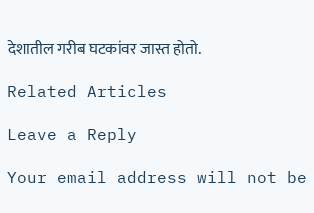देशातील गरीब घटकांवर जास्त होतो.

Related Articles

Leave a Reply

Your email address will not be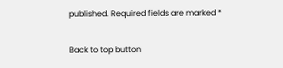published. Required fields are marked *

Back to top button